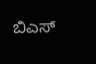ಬಿಎಸ್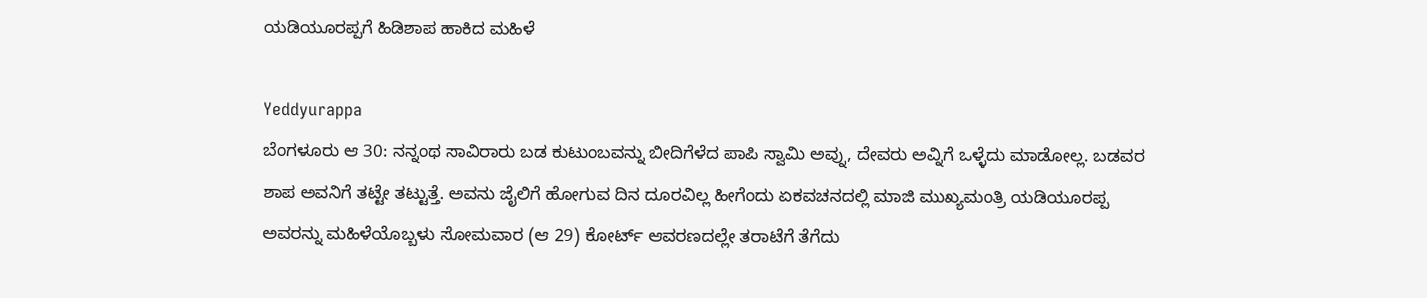ಯಡಿಯೂರಪ್ಪಗೆ ಹಿಡಿಶಾಪ ಹಾಕಿದ ಮಹಿಳೆ

Yeddyurappa
ಬೆಂಗಳೂರು ಆ 30: ನನ್ನಂಥ ಸಾವಿರಾರು ಬಡ ಕುಟುಂಬವನ್ನು ಬೀದಿಗೆಳೆದ ಪಾಪಿ ಸ್ವಾಮಿ ಅವ್ನು, ದೇವರು ಅವ್ನಿಗೆ ಒಳ್ಳೆದು ಮಾಡೋಲ್ಲ. ಬಡವರ ಶಾಪ ಅವನಿಗೆ ತಟ್ಟೇ ತಟ್ಟುತ್ತೆ. ಅವನು ಜೈಲಿಗೆ ಹೋಗುವ ದಿನ ದೂರವಿಲ್ಲ ಹೀಗೆಂದು ಏಕವಚನದಲ್ಲಿ ಮಾಜಿ ಮುಖ್ಯಮಂತ್ರಿ ಯಡಿಯೂರಪ್ಪ ಅವರನ್ನು ಮಹಿಳೆಯೊಬ್ಬಳು ಸೋಮವಾರ (ಆ 29) ಕೋರ್ಟ್ ಆವರಣದಲ್ಲೇ ತರಾಟೆಗೆ ತೆಗೆದು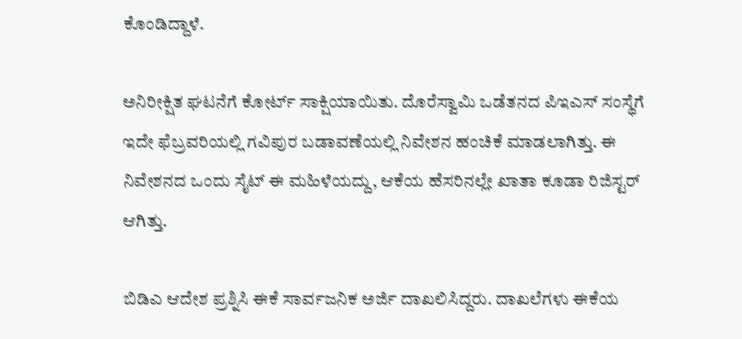ಕೊಂಡಿದ್ದಾಳೆ.

ಅನಿರೀಕ್ಷಿತ ಘಟನೆಗೆ ಕೋರ್ಟ್ ಸಾಕ್ಷಿಯಾಯಿತು. ದೊರೆಸ್ವಾಮಿ ಒಡೆತನದ ಪಿಇಎಸ್ ಸಂಸ್ಥೆಗೆ ಇದೇ ಫೆಬ್ರವರಿಯಲ್ಲಿ ಗವಿಪುರ ಬಡಾವಣೆಯಲ್ಲಿ ನಿವೇಶನ ಹಂಚಿಕೆ ಮಾಡಲಾಗಿತ್ತು. ಈ ನಿವೇಶನದ ಒಂದು ಸೈಟ್ ಈ ಮಹಿಳೆಯದ್ದು, ಆಕೆಯ ಹೆಸರಿನಲ್ಲೇ ಖಾತಾ ಕೂಡಾ ರಿಜಿಸ್ಟರ್ ಆಗಿತ್ತು.

ಬಿಡಿಎ ಆದೇಶ ಪ್ರಶ್ನಿಸಿ ಈಕೆ ಸಾರ್ವಜನಿಕ ಅರ್ಜಿ ದಾಖಲಿಸಿದ್ದರು. ದಾಖಲೆಗಳು ಈಕೆಯ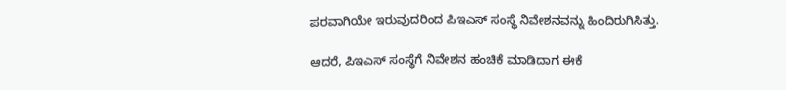ಪರವಾಗಿಯೇ ಇರುವುದರಿಂದ ಪಿಇಎಸ್ ಸಂಸ್ಥೆ ನಿವೇಶನವನ್ನು ಹಿಂದಿರುಗಿಸಿತ್ತು.

ಆದರೆ, ಪಿಇಎಸ್ ಸಂಸ್ಥೆಗೆ ನಿವೇಶನ ಹಂಚಿಕೆ ಮಾಡಿದಾಗ ಈಕೆ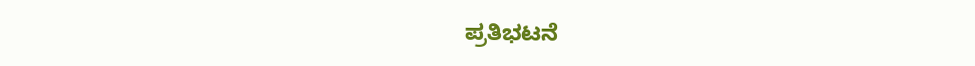ಪ್ರತಿಭಟನೆ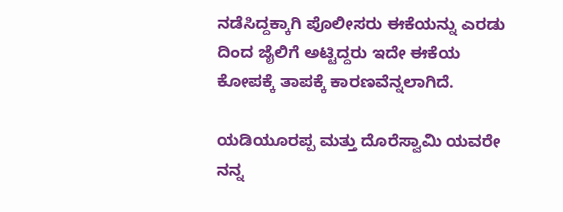ನಡೆಸಿದ್ದಕ್ಕಾಗಿ ಪೊಲೀಸರು ಈಕೆಯನ್ನು ಎರಡು ದಿಂದ ಜೈಲಿಗೆ ಅಟ್ಟಿದ್ದರು ಇದೇ ಈಕೆಯ ಕೋಪಕ್ಕೆ ತಾಪಕ್ಕೆ ಕಾರಣವೆನ್ನಲಾಗಿದೆ.

ಯಡಿಯೂರಪ್ಪ ಮತ್ತು ದೊರೆಸ್ವಾಮಿ ಯವರೇ ನನ್ನ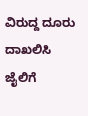ವಿರುದ್ದ ದೂರು ದಾಖಲಿಸಿ ಜೈಲಿಗೆ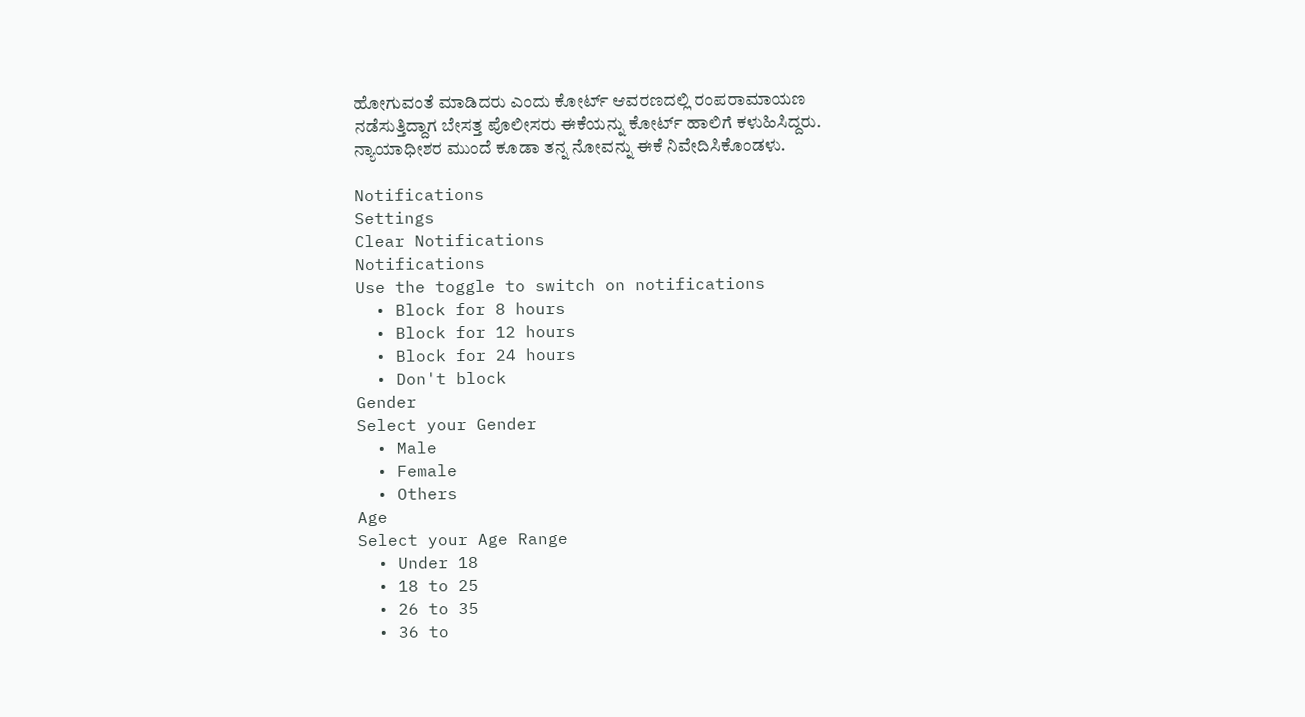ಹೋಗುವಂತೆ ಮಾಡಿದರು ಎಂದು ಕೋರ್ಟ್ ಆವರಣದಲ್ಲಿ ರಂಪರಾಮಾಯಣ ನಡೆಸುತ್ತಿದ್ದಾಗ ಬೇಸತ್ತ ಪೊಲೀಸರು ಈಕೆಯನ್ನು ಕೋರ್ಟ್ ಹಾಲಿಗೆ ಕಳುಹಿಸಿದ್ದರು. ನ್ಯಾಯಾಧೀಶರ ಮುಂದೆ ಕೂಡಾ ತನ್ನ ನೋವನ್ನು ಈಕೆ ನಿವೇದಿಸಿಕೊಂಡಳು.

Notifications
Settings
Clear Notifications
Notifications
Use the toggle to switch on notifications
  • Block for 8 hours
  • Block for 12 hours
  • Block for 24 hours
  • Don't block
Gender
Select your Gender
  • Male
  • Female
  • Others
Age
Select your Age Range
  • Under 18
  • 18 to 25
  • 26 to 35
  • 36 to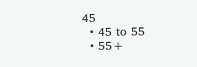45
  • 45 to 55
  • 55+